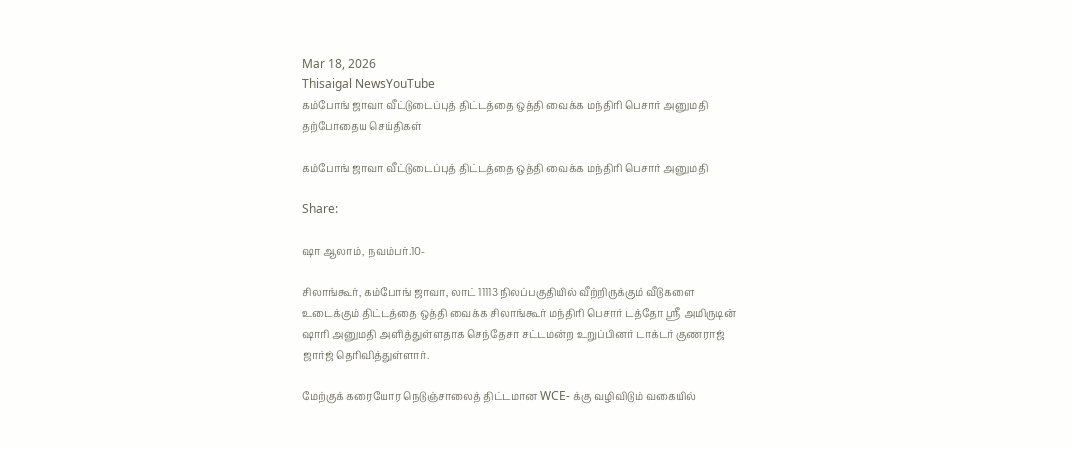Mar 18, 2026
Thisaigal NewsYouTube
கம்போங் ஜாவா வீட்டுடைப்புத் திட்டத்தை ஒத்தி வைக்க மந்திரி பெசார் அனுமதி
தற்போதைய செய்திகள்

கம்போங் ஜாவா வீட்டுடைப்புத் திட்டத்தை ஒத்தி வைக்க மந்திரி பெசார் அனுமதி

Share:

ஷா ஆலாம், நவம்பர்.10-

சிலாங்கூர், கம்போங் ஜாவா, லாட் 11113 நிலப்பகுதியில் வீற்றிருக்கும் வீடுகளை உடைக்கும் திட்டத்தை ஒத்தி வைக்க சிலாங்கூர் மந்திரி பெசார் டத்தோ ஶ்ரீ அமிருடின் ஷாரி அனுமதி அளித்துள்ளதாக செந்தேசா சட்டமன்ற உறுப்பினர் டாக்டர் குணராஜ் ஜார்ஜ் தெரிவித்துள்ளார்.

மேற்குக் கரையோர நெடுஞ்சாலைத் திட்டமான WCE- க்கு வழிவிடும் வகையில்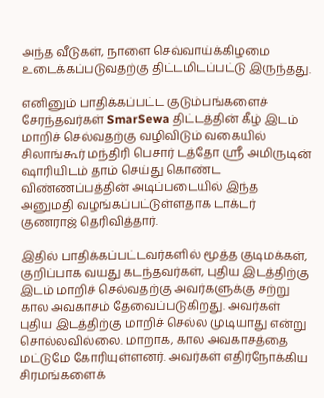அந்த வீடுகள், நாளை செவ்வாய்க்கிழமை உடைக்கப்படுவதற்கு திட்டமிடப்பட்டு இருந்தது.

எனினும் பாதிக்கப்பட்ட குடும்பங்களைச் சேரந்தவர்கள் SmarSewa திட்டத்தின் கீழ் இடம் மாறிச் செல்வதற்கு வழிவிடும் வகையில் சிலாங்கூர் மந்திரி பெசார் டத்தோ ஶ்ரீ அமிருடின் ஷாரியிடம் தாம் செய்து கொண்ட விண்ணப்பத்தின் அடிப்படையில் இந்த அனுமதி வழங்கப்பட்டுள்ளதாக டாக்டர் குணராஜ் தெரிவித்தார்.

இதில் பாதிக்கப்பட்டவர்களில் மூத்த குடிமக்கள், குறிப்பாக வயது கடந்தவர்கள், புதிய இடத்திற்கு இடம் மாறிச் செல்வதற்கு அவர்களுக்கு சற்று கால அவகாசம் தேவைப்படுகிறது. அவர்கள் புதிய இடத்திற்கு மாறிச் செல்ல முடியாது என்று சொல்லவில்லை. மாறாக, கால அவகாசத்தை மட்டுமே கோரியுள்ளனர். அவர்கள் எதிர்நோக்கிய சிரமங்களைக்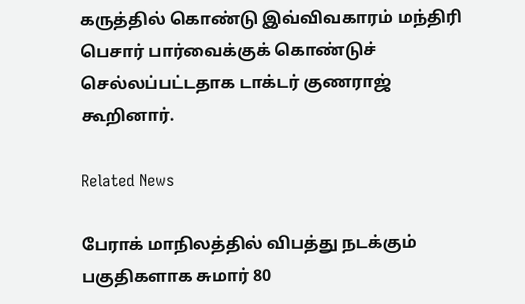கருத்தில் கொண்டு இவ்விவகாரம் மந்திரி பெசார் பார்வைக்குக் கொண்டுச் செல்லப்பட்டதாக டாக்டர் குணராஜ் கூறினார்.

Related News

பேராக் மாநிலத்தில் விபத்து நடக்கும் பகுதிகளாக சுமார் 80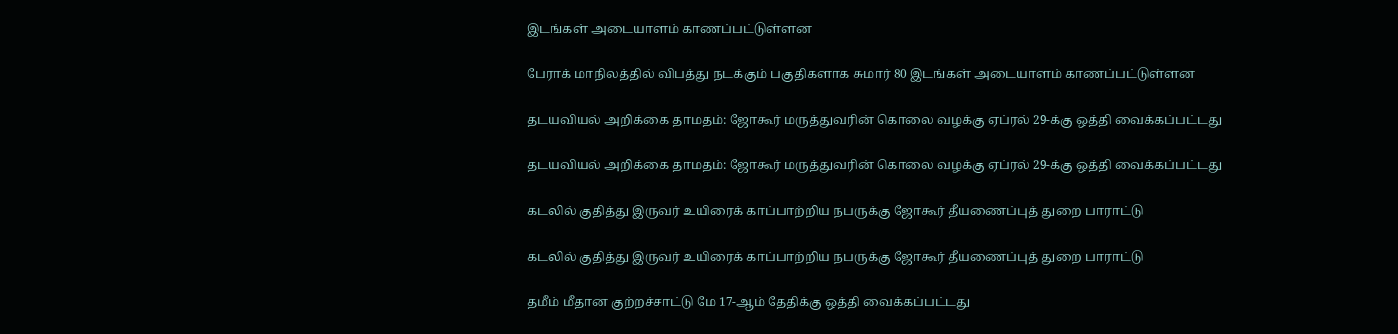இடங்கள் அடையாளம் காணப்பட்டுள்ளன

பேராக் மாநிலத்தில் விபத்து நடக்கும் பகுதிகளாக சுமார் 80 இடங்கள் அடையாளம் காணப்பட்டுள்ளன

தடயவியல் அறிக்கை தாமதம்: ஜோகூர் மருத்துவரின் கொலை வழக்கு ஏப்ரல் 29-க்கு ஒத்தி வைக்கப்பட்டது

தடயவியல் அறிக்கை தாமதம்: ஜோகூர் மருத்துவரின் கொலை வழக்கு ஏப்ரல் 29-க்கு ஒத்தி வைக்கப்பட்டது

கடலில் குதித்து இருவர் உயிரைக் காப்பாற்றிய நபருக்கு ஜோகூர் தீயணைப்புத் துறை பாராட்டு

கடலில் குதித்து இருவர் உயிரைக் காப்பாற்றிய நபருக்கு ஜோகூர் தீயணைப்புத் துறை பாராட்டு

தமீம் மீதான குற்றச்சாட்டு மே 17-ஆம் தேதிக்கு ஒத்தி வைக்கப்பட்டது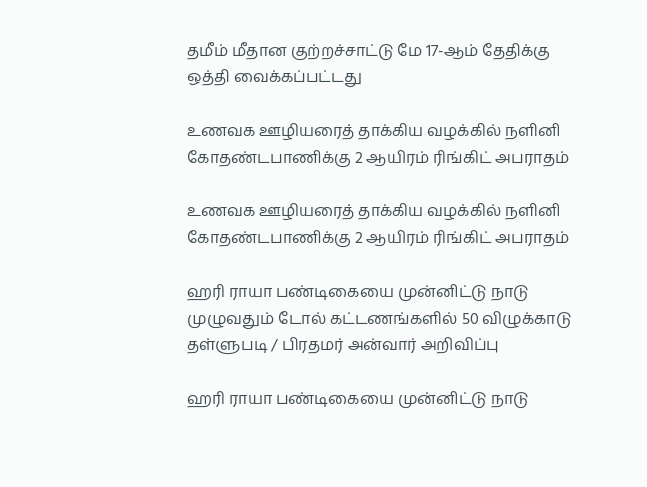தமீம் மீதான குற்றச்சாட்டு மே 17-ஆம் தேதிக்கு ஒத்தி வைக்கப்பட்டது

உணவக ஊழியரைத் தாக்கிய வழக்கில் நளினி கோதண்டபாணிக்கு 2 ஆயிரம் ரிங்கிட் அபராதம்

உணவக ஊழியரைத் தாக்கிய வழக்கில் நளினி கோதண்டபாணிக்கு 2 ஆயிரம் ரிங்கிட் அபராதம்

ஹரி ராயா பண்டிகையை முன்னிட்டு நாடு முழுவதும் டோல் கட்டணங்களில் 50 விழுக்காடு தள்ளுபடி / பிரதமர் அன்வார் அறிவிப்பு

ஹரி ராயா பண்டிகையை முன்னிட்டு நாடு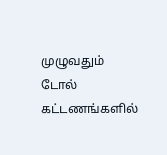முழுவதும் டோல் கட்டணங்களில்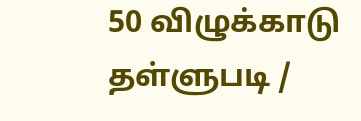50 விழுக்காடு தள்ளுபடி /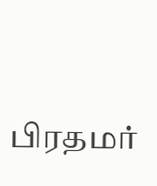பிரதமர்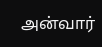அன்வார்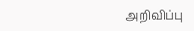அறிவிப்பு